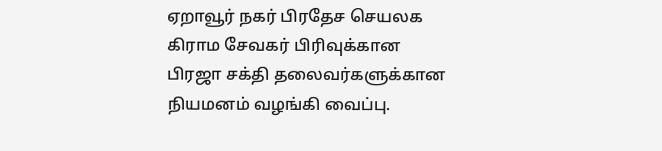ஏறாவூர் நகர் பிரதேச செயலக கிராம சேவகர் பிரிவுக்கான பிரஜா சக்தி தலைவர்களுக்கான நியமனம் வழங்கி வைப்பு.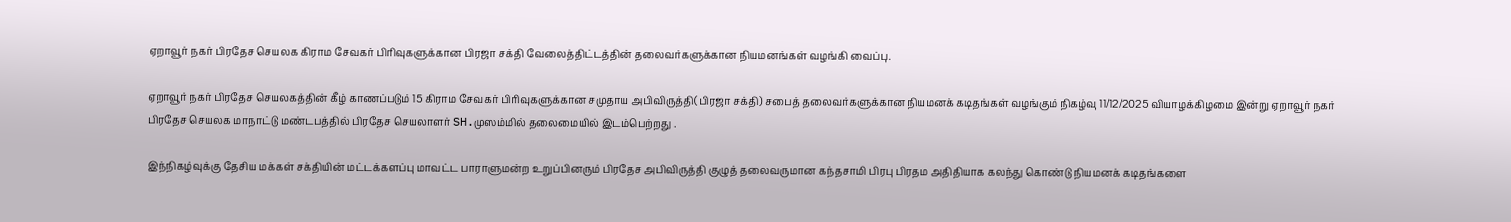ஏறாவூர் நகர் பிரதேச செயலக கிராம சேவகர் பிரிவுகளுக்கான பிரஜா சக்தி வேலைத்திட்டத்தின் தலைவர்களுக்கான நியமனங்கள் வழங்கி வைப்பு.

ஏறாவூர் நகர் பிரதேச செயலகத்தின் கீழ் காணப்படும் 15 கிராம சேவகர் பிரிவுகளுக்கான சமுதாய அபிவிருத்தி(பிரஜா சக்தி) சபைத் தலைவர்களுக்கான நியமனக் கடிதங்கள் வழங்கும் நிகழ்வு 11/12/2025 வியாழக்கிழமை இன்று ஏறாவூர் நகர் பிரதேச செயலக மாநாட்டு மண்டபத்தில் பிரதேச செயலாளர் SH.முஸம்மில் தலைமையில் இடம்பெற்றது .

இந்நிகழ்வுக்கு தேசிய மக்கள் சக்தியின் மட்டக்களப்பு மாவட்ட பாராளுமன்ற உறுப்பினரும் பிரதேச அபிவிருத்தி குழுத் தலைவருமான கந்தசாமி பிரபு பிரதம அதிதியாக கலந்து கொண்டு நியமனக் கடிதங்களை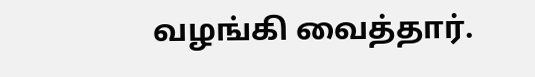வழங்கி வைத்தார்.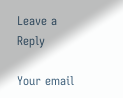Leave a Reply

Your email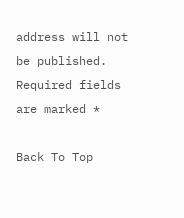address will not be published. Required fields are marked *

Back To Top